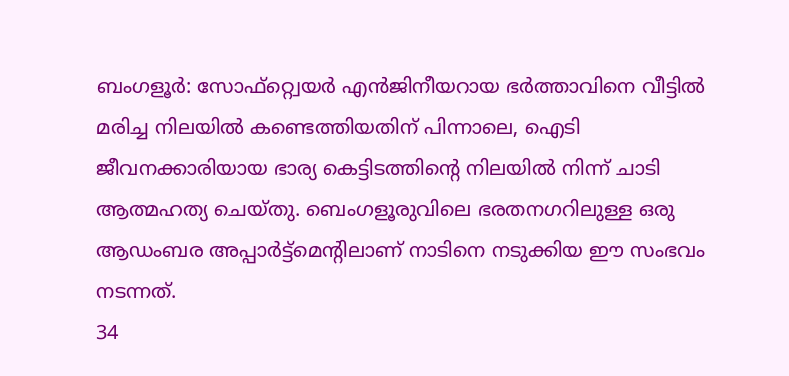ബംഗളൂർ: സോഫ്റ്റ്വെയർ എൻജിനീയറായ ഭർത്താവിനെ വീട്ടിൽ മരിച്ച നിലയിൽ കണ്ടെത്തിയതിന് പിന്നാലെ, ഐടി ജീവനക്കാരിയായ ഭാര്യ കെട്ടിടത്തിന്റെ നിലയിൽ നിന്ന് ചാടി ആത്മഹത്യ ചെയ്തു. ബെംഗളൂരുവിലെ ഭരതനഗറിലുള്ള ഒരു ആഡംബര അപ്പാർട്ട്മെന്റിലാണ് നാടിനെ നടുക്കിയ ഈ സംഭവം നടന്നത്.
34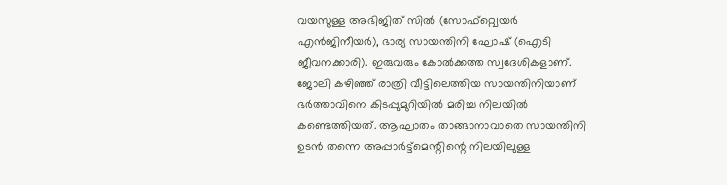വയസുള്ള അഭിജിത് സിൽ (സോഫ്റ്റ്വെയർ എൻജിനീയർ), ഭാര്യ സായന്തിനി ഘോഷ് (ഐടി ജീവനക്കാരി). ഇരുവരും കോൽക്കത്ത സ്വദേശികളാണ്. ജോലി കഴിഞ്ഞ് രാത്രി വീട്ടിലെത്തിയ സായന്തിനിയാണ് ഭർത്താവിനെ കിടപ്പുമുറിയിൽ മരിച്ച നിലയിൽ കണ്ടെത്തിയത്. ആഘാതം താങ്ങാനാവാതെ സായന്തിനി ഉടൻ തന്നെ അപ്പാർട്ട്മെന്റിന്റെ നിലയിലുള്ള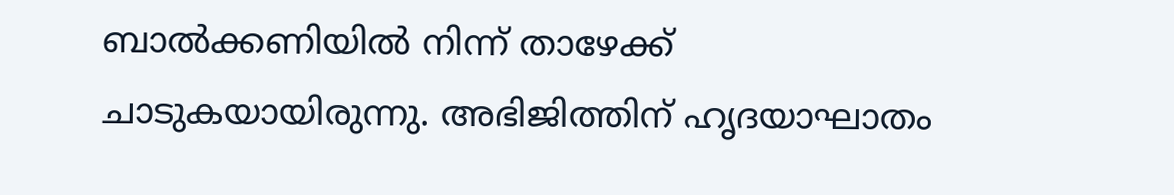ബാൽക്കണിയിൽ നിന്ന് താഴേക്ക് ചാടുകയായിരുന്നു. അഭിജിത്തിന് ഹൃദയാഘാതം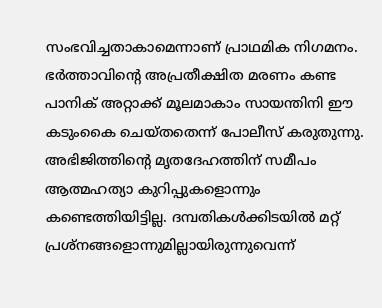സംഭവിച്ചതാകാമെന്നാണ് പ്രാഥമിക നിഗമനം.
ഭർത്താവിന്റെ അപ്രതീക്ഷിത മരണം കണ്ട പാനിക് അറ്റാക്ക് മൂലമാകാം സായന്തിനി ഈ കടുംകൈ ചെയ്തതെന്ന് പോലീസ് കരുതുന്നു. അഭിജിത്തിന്റെ മൃതദേഹത്തിന് സമീപം ആത്മഹത്യാ കുറിപ്പുകളൊന്നും കണ്ടെത്തിയിട്ടില്ല. ദമ്പതികൾക്കിടയിൽ മറ്റ് പ്രശ്നങ്ങളൊന്നുമില്ലായിരുന്നുവെന്ന്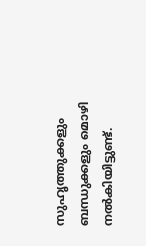സുഹൃത്തുക്കളും ബന്ധുക്കളും മൊഴി നൽകിയിട്ടുണ്ട്.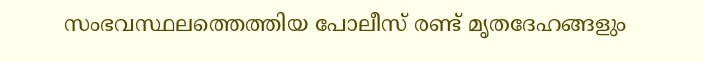സംഭവസ്ഥലത്തെത്തിയ പോലീസ് രണ്ട് മൃതദേഹങ്ങളും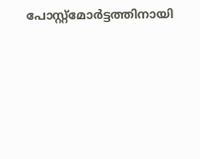പോസ്റ്റ്മോർട്ടത്തിനായി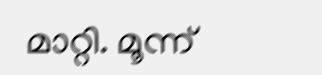മാറ്റി. മൂന്ന്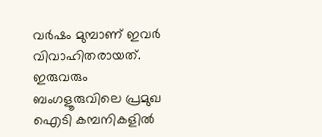വർഷം മുമ്പാണ് ഇവർ വിവാഹിതരായത്. ഇരുവരും ബംഗളൂരുവിലെ പ്രമുഖ ഐടി കമ്പനികളിൽ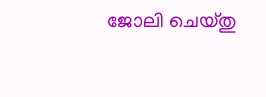ജോലി ചെയ്തു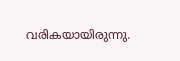വരികയായിരുന്നു.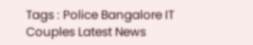Tags : Police Bangalore IT Couples Latest News